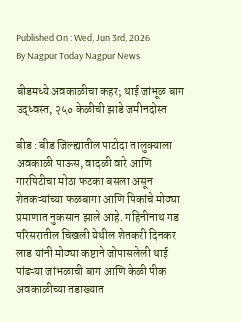Published On : Wed, Jun 3rd, 2026
By Nagpur Today Nagpur News

बीडमध्ये अवकाळीचा कहर; थाई जांभूळ बाग उद्ध्वस्त, २५० केळीची झाडे जमीनदोस्त

बीड : बीड जिल्ह्यातील पाटोदा तालुक्याला अवकाळी पाऊस, वादळी वारे आणि गारपिटीचा मोठा फटका बसला असून शेतकऱ्यांच्या फळबागा आणि पिकांचे मोठ्या प्रमाणात नुकसान झाले आहे. गहिनीनाथ गड परिसरातील चिखली येथील शेतकरी दिनकर लाड यांनी मोठ्या कष्टाने जोपासलेली थाई पांढऱ्या जांभळाची बाग आणि केळी पीक अवकाळीच्या तडाख्यात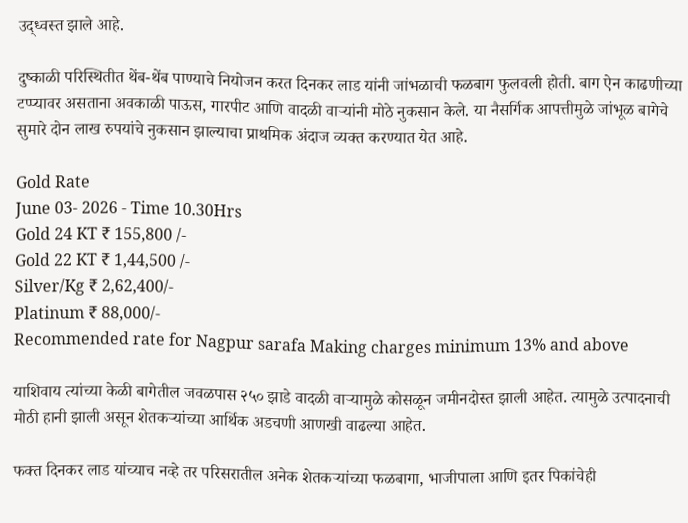उद्ध्वस्त झाले आहे.

दुष्काळी परिस्थितीत थेंब-थेंब पाण्याचे नियोजन करत दिनकर लाड यांनी जांभळाची फळबाग फुलवली होती. बाग ऐन काढणीच्या टप्प्यावर असताना अवकाळी पाऊस, गारपीट आणि वादळी वाऱ्यांनी मोठे नुकसान केले. या नैसर्गिक आपत्तीमुळे जांभूळ बागेचे सुमारे दोन लाख रुपयांचे नुकसान झाल्याचा प्राथमिक अंदाज व्यक्त करण्यात येत आहे.

Gold Rate
June 03- 2026 - Time 10.30Hrs
Gold 24 KT ₹ 155,800 /-
Gold 22 KT ₹ 1,44,500 /-
Silver/Kg ₹ 2,62,400/-
Platinum ₹ 88,000/-
Recommended rate for Nagpur sarafa Making charges minimum 13% and above

याशिवाय त्यांच्या केळी बागेतील जवळपास २५० झाडे वादळी वाऱ्यामुळे कोसळून जमीनदोस्त झाली आहेत. त्यामुळे उत्पादनाची मोठी हानी झाली असून शेतकऱ्यांच्या आर्थिक अडचणी आणखी वाढल्या आहेत.

फक्त दिनकर लाड यांच्याच नव्हे तर परिसरातील अनेक शेतकऱ्यांच्या फळबागा, भाजीपाला आणि इतर पिकांचेही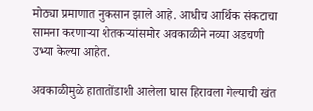मोठ्या प्रमाणात नुकसान झाले आहे. आधीच आर्थिक संकटाचा सामना करणाऱ्या शेतकऱ्यांसमोर अवकाळीने नव्या अडचणी उभ्या केल्या आहेत.

अवकाळीमुळे हातातोंडाशी आलेला घास हिरावला गेल्याची खंत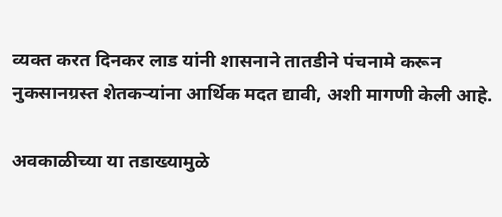व्यक्त करत दिनकर लाड यांनी शासनाने तातडीने पंचनामे करून नुकसानग्रस्त शेतकऱ्यांना आर्थिक मदत द्यावी, अशी मागणी केली आहे.

अवकाळीच्या या तडाख्यामुळे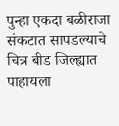पुन्हा एकदा बळीराजा संकटात सापडल्याचे चित्र बीड जिल्ह्यात पाहायला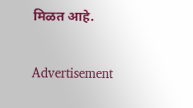मिळत आहे.

Advertisement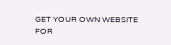GET YOUR OWN WEBSITE
FOR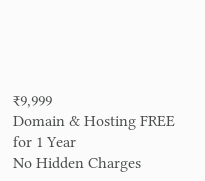₹9,999
Domain & Hosting FREE for 1 Year
No Hidden Charges